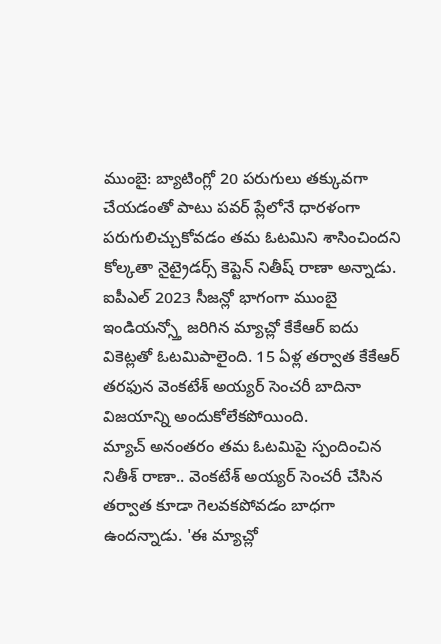ముంబై: బ్యాటింగ్లో 20 పరుగులు తక్కువగా చేయడంతో పాటు పవర్ ప్లేలోనే ధారళంగా పరుగులిచ్చుకోవడం తమ ఓటమిని శాసించిందని కోల్కతా నైట్రైడర్స్ కెప్టెన్ నితీష్ రాణా అన్నాడు. ఐపీఎల్ 2023 సీజన్లో భాగంగా ముంబై ఇండియన్స్తో జరిగిన మ్యాచ్లో కేకేఆర్ ఐదు వికెట్లతో ఓటమిపాలైంది. 15 ఏళ్ల తర్వాత కేకేఆర్ తరఫున వెంకటేశ్ అయ్యర్ సెంచరీ బాదినా విజయాన్ని అందుకోలేకపోయింది.
మ్యాచ్ అనంతరం తమ ఓటమిపై స్పందించిన నితీశ్ రాణా.. వెంకటేశ్ అయ్యర్ సెంచరీ చేసిన తర్వాత కూడా గెలవకపోవడం బాధగా ఉందన్నాడు. 'ఈ మ్యాచ్లో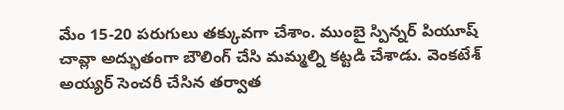మేం 15-20 పరుగులు తక్కువగా చేశాం. ముంబై స్పిన్నర్ పియూష్ చావ్లా అద్భుతంగా బౌలింగ్ చేసి మమ్మల్ని కట్టడి చేశాడు. వెంకటేశ్ అయ్యర్ సెంచరీ చేసిన తర్వాత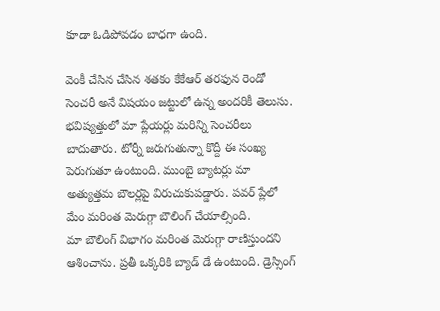కూడా ఓడిపోవడం బాధగా ఉంది.

వెంకీ చేసిన చేసిన శతకం కేకేఆర్ తరఫున రెండో సెంచరీ అనే విషయం జట్టులో ఉన్న అందరికీ తెలుసు. భవిష్యత్తులో మా ప్లేయర్లు మరిన్ని సెంచరీలు బాదుతారు. టోర్నీ జరుగుతున్నా కొద్దీ ఈ సంఖ్య పెరుగుతూ ఉంటుంది. ముంబై బ్యాటర్లు మా అత్యుత్తమ బౌలర్లపై విరుచుకుపడ్డారు. పవర్ ప్లేలో మేం మరింత మెరుగ్గా బౌలింగ్ చేయాల్సింది.
మా బౌలింగ్ విభాగం మరింత మెరుగ్గా రాణిస్తుందని ఆశించాను. ప్రతీ ఒక్కరికి బ్యాడ్ డే ఉంటుంది. డ్రెస్సింగ్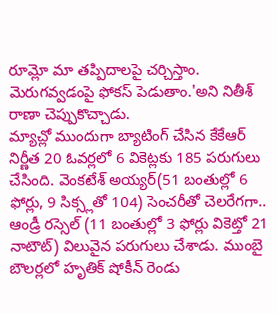రూమ్లో మా తప్పిదాలపై చర్చిస్తాం. మెరుగవ్వడంపై ఫోకస్ పెడుతాం.'అని నితీశ్ రాణా చెప్పుకొచ్చాడు.
మ్యాచ్లో ముందుగా బ్యాటింగ్ చేసిన కేకేఆర్ నిర్ణీత 20 ఓవర్లలో 6 వికెట్లకు 185 పరుగులు చేసింది. వెంకటేశ్ అయ్యర్(51 బంతుల్లో 6 ఫోర్లు, 9 సిక్స్లతో 104) సెంచరీతో చెలరేగగా.. ఆండ్రీ రస్సెల్ (11 బంతుల్లో 3 ఫోర్లు వికెట్తో 21 నాటౌట్) విలువైన పరుగులు చేశాడు. ముంబై బౌలర్లలో హృతిక్ షోకీన్ రెండు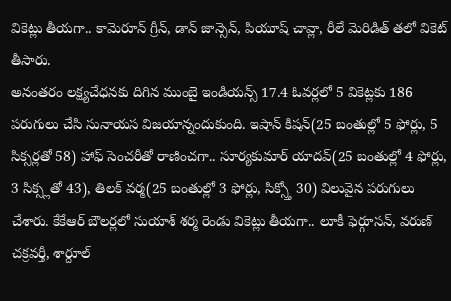వికెట్లు తీయగా.. కామెరూన్ గ్రీన్, డాన్ జాన్సెన్, పియూష్ చావ్లా, రీలే మెరిడిత్ తలో వికెట్ తీసారు.
అనంతరం లక్ష్యచేధనకు దిగిన ముంబై ఇండియన్స్ 17.4 ఓవర్లలో 5 వికెట్లకు 186 పరుగులు చేసి సునాయస విజయాన్నందుకుంది. ఇషాన్ కిషన్(25 బంతుల్లో 5 ఫోర్లు, 5 సిక్సర్లతో 58) హాఫ్ సెంచరీతో రాణించగా.. సూర్యకుమార్ యాదవ్(25 బంతుల్లో 4 ఫోర్లు, 3 సిక్స్లతో 43), తిలక్ వర్మ(25 బంతుల్లో 3 ఫోర్లు, సిక్స్తో 30) విలువైన పరుగులు చేశారు. కేకేఆర్ బౌలర్లలో సుయాశ్ శర్మ రెండు వికెట్లు తీయగా.. లూకీ ఫెర్గూసన్, వరుణ్ చక్రవర్తీ, శార్దూల్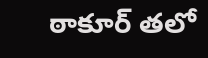ఠాకూర్ తలో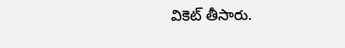వికెట్ తీసారు.